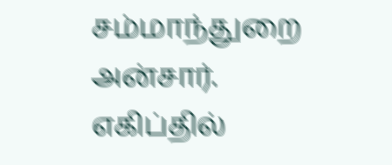சம்மாந்துறை அன்சார்.
எகிப்தில்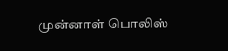முன்னாள் பொலிஸ்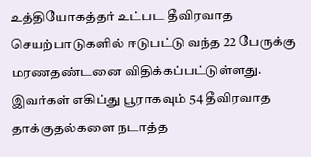உத்தியோகத்தர் உட்பட தீவிரவாத செயற்பாடுகளில் ஈடுபட்டு வந்த 22 பேருக்கு மரணதண்டனை விதிக்கப்பட்டுள்ளது.
இவர்கள் எகிப்து பூராகவும் 54 தீவிரவாத தாக்குதல்களை நடாத்த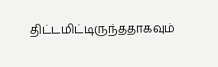திட்டமிட்டிருந்ததாகவும்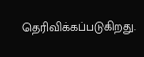தெரிவிக்கப்படுகிறது.